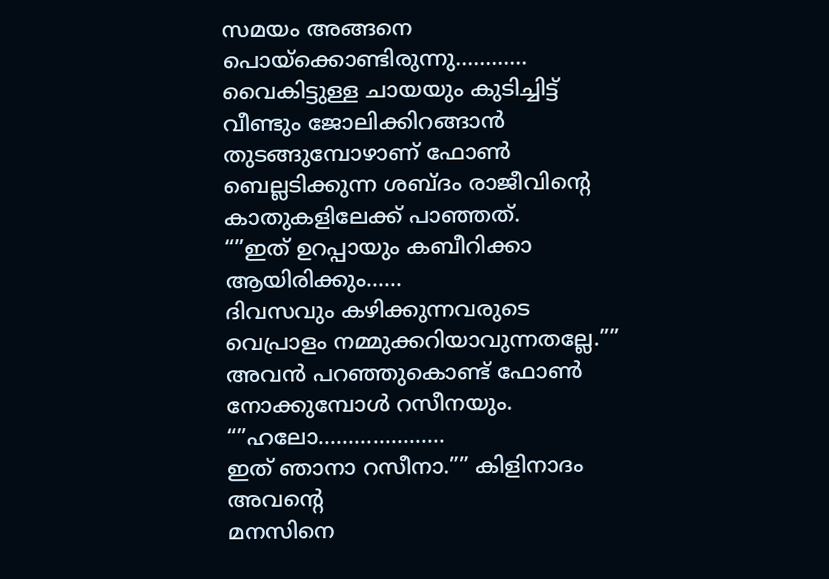സമയം അങ്ങനെ പൊയ്ക്കൊണ്ടിരുന്നു…………
വൈകിട്ടുള്ള ചായയും കുടിച്ചിട്ട് വീണ്ടും ജോലിക്കിറങ്ങാൻ തുടങ്ങുമ്പോഴാണ് ഫോൺ ബെല്ലടിക്കുന്ന ശബ്ദം രാജീവിന്റെ കാതുകളിലേക്ക് പാഞ്ഞത്.
“”ഇത് ഉറപ്പായും കബീറിക്കാ ആയിരിക്കും……
ദിവസവും കഴിക്കുന്നവരുടെ വെപ്രാളം നമ്മുക്കറിയാവുന്നതല്ലേ.”” അവൻ പറഞ്ഞുകൊണ്ട് ഫോൺ നോക്കുമ്പോൾ റസീനയും.
“”ഹലോ…………………
ഇത് ഞാനാ റസീനാ.”” കിളിനാദം അവന്റെ
മനസിനെ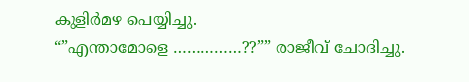കുളിർമഴ പെയ്യിച്ചു.
“”എന്താമോളെ ……………??”” രാജീവ് ചോദിച്ചു.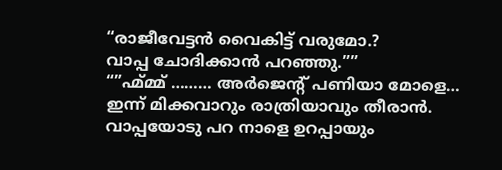“രാജീവേട്ടൻ വൈകിട്ട് വരുമോ.?
വാപ്പ ചോദിക്കാൻ പറഞ്ഞു.””
“”ഹ്മ്മ്മ് ……… അർജെന്റ് പണിയാ മോളെ…
ഇന്ന് മിക്കവാറും രാത്രിയാവും തീരാൻ.
വാപ്പയോടു പറ നാളെ ഉറപ്പായും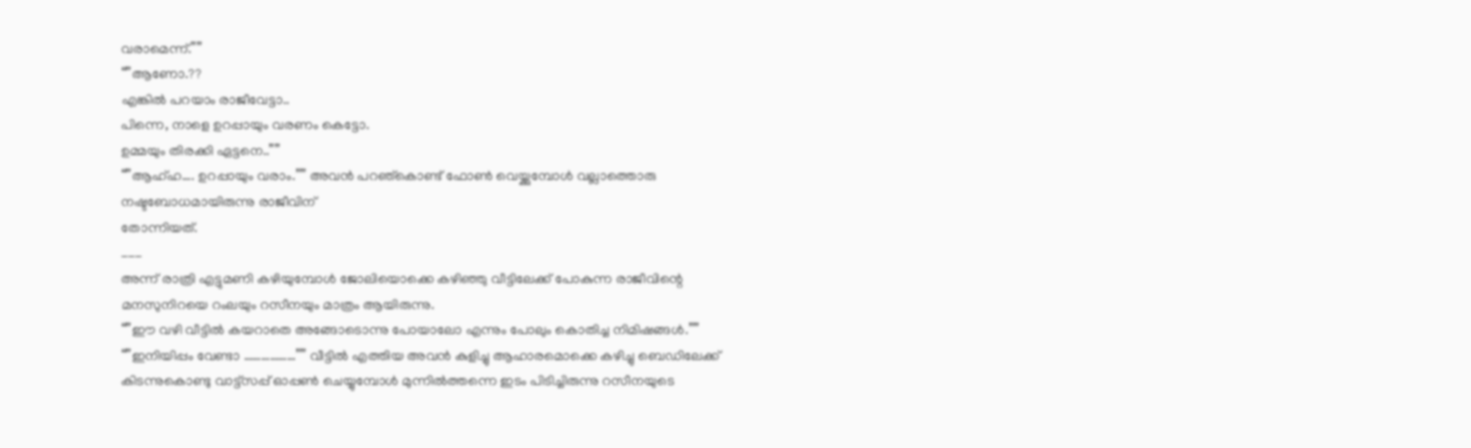വരാമെന്ന്.””
“”ആണോ.??
എങ്കിൽ പറയാം രാജീവേട്ടാ..
പിന്നെ, നാളെ ഉറപ്പായും വരണം കെട്ടോ.
ഉമ്മയും തിരക്കി ഏട്ടനെ..””
“”ആഹ്ഹ…. ഉറപ്പായും വരാം.”” അവൻ പറഞ്കൊണ്ട് ഫോൺ വെയ്ക്കുമ്പോൾ വല്ലാത്തൊരു നഷ്ടബോധമായിരുന്നു രാജീവിന്
തോന്നിയത്.
___
അന്ന് രാത്രി എട്ടുമണി കഴിയുമ്പോൾ ജോലിയൊക്കെ കഴിഞ്ഞു വീട്ടിലേക്ക് പോകുന്ന രാജീവിന്റെ മനസുനിറയെ റംലയും റസീനയും മാത്രം ആയിരുന്നു.
“”ഈ വഴി വീട്ടിൽ കയറാതെ അങ്ങോടൊന്നു പോയാലോ എന്നും പോലും കൊതിച്ച നിമിഷങ്ങൾ.””
“”ഇനിയിപ്പം വേണ്ടാ ………………”” വീട്ടിൽ എത്തിയ അവൻ കുളിച്ചു ആഹാരമൊക്കെ കഴിച്ചു ബെഡിലേക്ക് കിടന്നുകൊണ്ടു വാട്ട്സപ്പ് ഓപ്പൺ ചെയ്യുമ്പോൾ മുന്നിൽത്തന്നെ ഇടം പിടിച്ചിരുന്നു റസീനയുടെ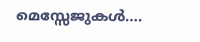മെസ്സേജുകൾ….